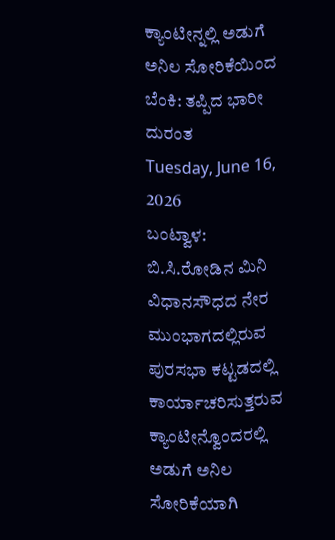ಕ್ಯಾಂಟೀನ್ನಲ್ಲಿ ಅಡುಗೆ ಅನಿಲ ಸೋರಿಕೆಯಿಂದ ಬೆಂಕಿ: ತಪ್ಪಿದ ಭಾರೀ ದುರಂತ
Tuesday, June 16, 2026
ಬಂಟ್ವಾಳ: ಬಿ.ಸಿ.ರೋಡಿನ ಮಿನಿ ವಿಧಾನಸೌಧದ ನೇರ ಮುಂಭಾಗದಲ್ಲಿರುವ ಪುರಸಭಾ ಕಟ್ಟಡದಲ್ಲಿ ಕಾರ್ಯಾಚರಿಸುತ್ತರುವ ಕ್ಯಾಂಟೀನ್ವೊಂದರಲ್ಲಿ ಅಡುಗೆ ಅನಿಲ ಸೋರಿಕೆಯಾಗಿ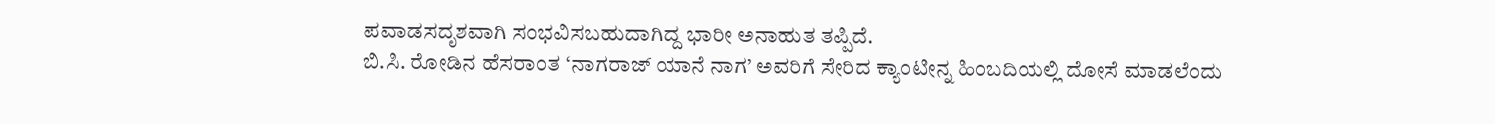ಪವಾಡಸದೃಶವಾಗಿ ಸಂಭವಿಸಬಹುದಾಗಿದ್ದ ಭಾರೀ ಅನಾಹುತ ತಪ್ಪಿದೆ.
ಬಿ.ಸಿ. ರೋಡಿನ ಹೆಸರಾಂತ ‘ನಾಗರಾಜ್ ಯಾನೆ ನಾಗ’ ಅವರಿಗೆ ಸೇರಿದ ಕ್ಯಾಂಟೀನ್ನ ಹಿಂಬದಿಯಲ್ಲಿ ದೋಸೆ ಮಾಡಲೆಂದು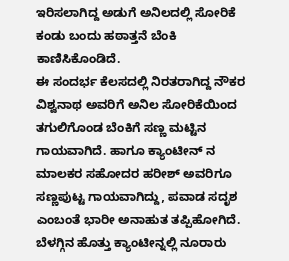ಇರಿಸಲಾಗಿದ್ದ ಅಡುಗೆ ಅನಿಲದಲ್ಲಿ ಸೋರಿಕೆ ಕಂಡು ಬಂದು ಹಠಾತ್ತನೆ ಬೆಂಕಿ ಕಾಣಿಸಿಕೊಂಡಿದೆ.
ಈ ಸಂದರ್ಭ ಕೆಲಸದಲ್ಲಿ ನಿರತರಾಗಿದ್ದ ನೌಕರ ವಿಶ್ವನಾಥ ಅವರಿಗೆ ಅನಿಲ ಸೋರಿಕೆಯಿಂದ ತಗುಲಿಗೊಂಡ ಬೆಂಕಿಗೆ ಸಣ್ಣ ಮಟ್ಟಿನ ಗಾಯವಾಗಿದೆ. ಹಾಗೂ ಕ್ಯಾಂಟೀನ್ ನ ಮಾಲಕರ ಸಹೋದರ ಹರೀಶ್ ಅವರಿಗೂ ಸಣ್ಣಪುಟ್ಟ ಗಾಯವಾಗಿದ್ದು, ಪವಾಡ ಸದೃಶ ಎಂಬಂತೆ ಭಾರೀ ಅನಾಹುತ ತಪ್ಪಿಹೋಗಿದೆ.
ಬೆಳಗ್ಗಿನ ಹೊತ್ತು ಕ್ಯಾಂಟೀನ್ನಲ್ಲಿ ನೂರಾರು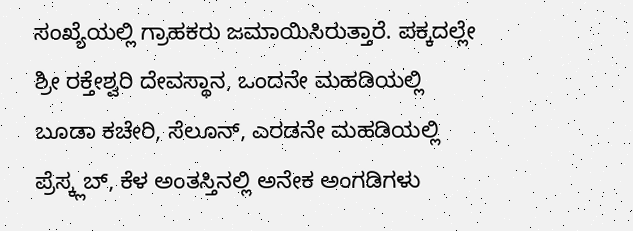ಸಂಖ್ಯೆಯಲ್ಲಿ ಗ್ರಾಹಕರು ಜಮಾಯಿಸಿರುತ್ತಾರೆ. ಪಕ್ಕದಲ್ಲೇ ಶ್ರೀ ರಕ್ತೇಶ್ವರಿ ದೇವಸ್ಥಾನ, ಒಂದನೇ ಮಹಡಿಯಲ್ಲಿ ಬೂಡಾ ಕಚೇರಿ, ಸೆಲೂನ್, ಎರಡನೇ ಮಹಡಿಯಲ್ಲಿ ಪ್ರೆಸ್ಕ್ಲಬ್, ಕೆಳ ಅಂತಸ್ತಿನಲ್ಲಿ ಅನೇಕ ಅಂಗಡಿಗಳು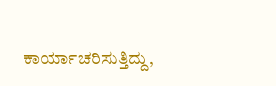ಕಾರ್ಯಾಚರಿಸುತ್ತಿದ್ದು,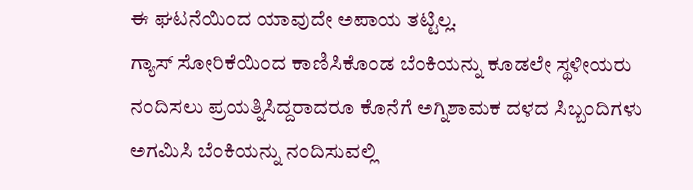ಈ ಘಟನೆಯಿಂದ ಯಾವುದೇ ಅಪಾಯ ತಟ್ಟಿಲ್ಲ.
ಗ್ಯಾಸ್ ಸೋರಿಕೆಯಿಂದ ಕಾಣಿಸಿಕೊಂಡ ಬೆಂಕಿಯನ್ನು ಕೂಡಲೇ ಸ್ಥಳೀಯರು ನಂದಿಸಲು ಪ್ರಯತ್ನಿಸಿದ್ದರಾದರೂ ಕೊನೆಗೆ ಅಗ್ನಿಶಾಮಕ ದಳದ ಸಿಬ್ಬಂದಿಗಳು ಅಗಮಿಸಿ ಬೆಂಕಿಯನ್ನು ನಂದಿಸುವಲ್ಲಿ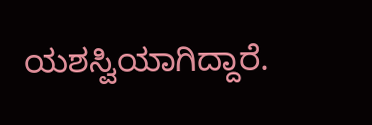ಯಶಸ್ವಿಯಾಗಿದ್ದಾರೆ.